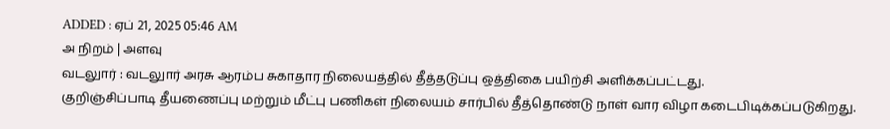ADDED : ஏப் 21, 2025 05:46 AM
அ நிறம் | அளவு
வடலுார் : வடலுார் அரசு ஆரம்ப சுகாதார நிலையத்தில் தீத்தடுப்பு ஒத்திகை பயிற்சி அளிக்கப்பட்டது.
குறிஞ்சிப்பாடி தீயணைப்பு மற்றும் மீட்பு பணிகள் நிலையம் சார்பில் தீத்தொண்டு நாள் வார விழா கடைபிடிக்கப்படுகிறது.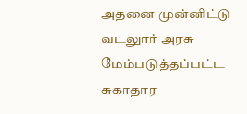அதனை முன்னிட்டு வடலுார் அரசு மேம்படுத்தப்பட்ட சுகாதார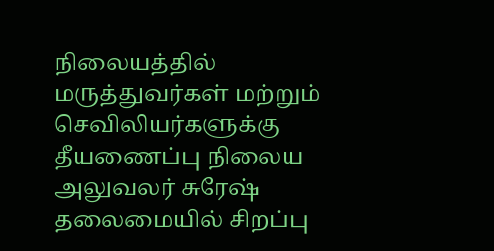நிலையத்தில் மருத்துவர்கள் மற்றும் செவிலியர்களுக்கு தீயணைப்பு நிலைய அலுவலர் சுரேஷ் தலைமையில் சிறப்பு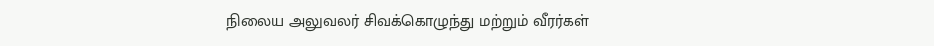நிலைய அலுவலர் சிவக்கொழுந்து மற்றும் வீரர்கள்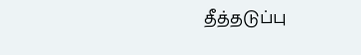தீத்தடுப்பு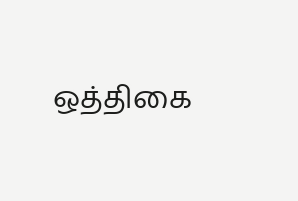ஒத்திகை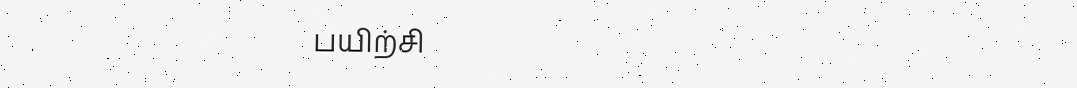பயிற்சி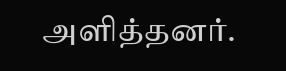அளித்தனர்.